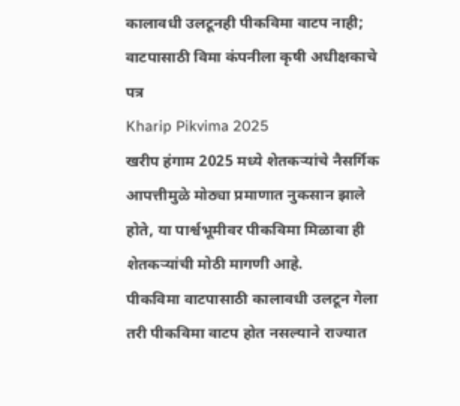कालावधी उलटूनही पीकविमा वाटप नाही; वाटपासाठी विमा कंपनीला कृषी अधीक्षकाचे पत्र
Kharip Pikvima 2025
खरीप हंगाम 2025 मध्ये शेतकऱ्यांचे नैसर्गिक आपत्तीमुळे मोठ्या प्रमाणात नुकसान झाले होते, या पार्श्वभूमीवर पीकविमा मिळावा ही शेतकऱ्यांची मोठी मागणी आहे.
पीकविमा वाटपासाठी कालावधी उलटून गेला तरी पीकविमा वाटप होत नसल्याने राज्यात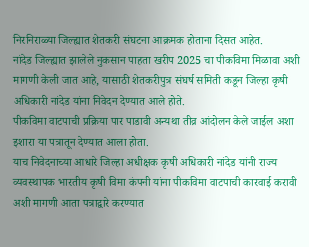निरनिराळ्या जिल्ह्यात शेतकरी संघटना आक्रमक होताना दिसत आहेत.
नांदेड जिल्ह्यात झालेले नुकसान पाहता खरीप 2025 चा पीकविमा मिळावा अशी मागणी केली जात आहे, यासाठी शेतकरीपुत्र संघर्ष समिती कडून जिल्हा कृषी अधिकारी नांदेड यांना निवेदन देण्यात आले होते.
पीकविमा वाटपाची प्रक्रिया पार पाडावी अन्यथा तीव्र आंदोलन केले जाईल अशा इशारा या पत्रातून देण्यात आला होता.
याच निवेदनाच्या आधारे जिल्हा अधीक्षक कृषी अधिकारी नांदेड यांनी राज्य व्यवस्थापक भारतीय कृषी विमा कंपनी यांना पीकविमा वाटपाची कारवाई करावी अशी मागणी आता पत्राद्वारे करण्यात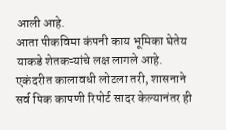आली आहे.
आता पीकविमा कंपनी काय भूमिका घेतेय याकडे शेतकऱ्यांचे लक्ष लागले आहे.
एकंदरीत कालावधी लोटला तरी, शासनाने सर्व पिक कापणी रिपोर्ट सादर केल्यानंतर ही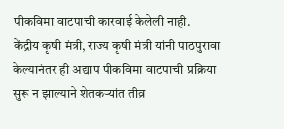पीकविमा वाटपाची कारवाई केलेली नाही.
केंद्रीय कृषी मंत्री, राज्य कृषी मंत्री यांनी पाठपुरावा केल्यानंतर ही अद्याप पीकविमा वाटपाची प्रक्रिया सुरू न झाल्याने शेतकऱ्यांत तीव्र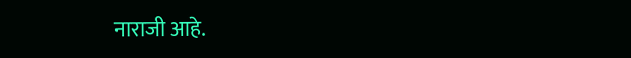नाराजी आहे.